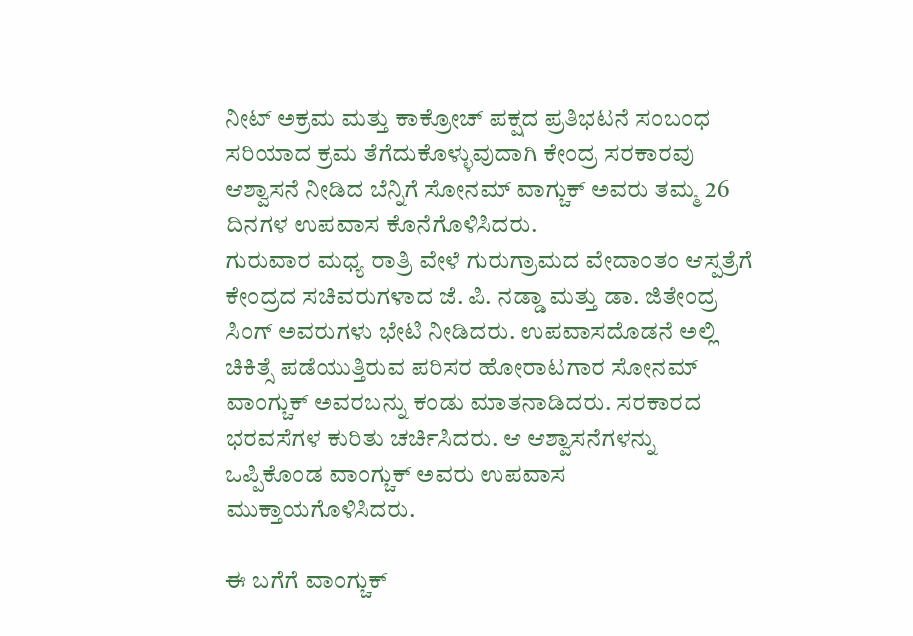ನೀಟ್ ಅಕ್ರಮ ಮತ್ತು ಕಾಕ್ರೋಚ್ ಪಕ್ಷದ ಪ್ರತಿಭಟನೆ ಸಂಬಂಧ ಸರಿಯಾದ ಕ್ರಮ ತೆಗೆದುಕೊಳ್ಳುವುದಾಗಿ ಕೇಂದ್ರ ಸರಕಾರವು ಆಶ್ವಾಸನೆ ನೀಡಿದ ಬೆನ್ನಿಗೆ ಸೋನಮ್ ವಾಗ್ಚುಕ್ ಅವರು ತಮ್ಮ 26 ದಿನಗಳ ಉಪವಾಸ ಕೊನೆಗೊಳಿಸಿದರು.
ಗುರುವಾರ ಮಧ್ಯ ರಾತ್ರಿ ವೇಳೆ ಗುರುಗ್ರಾಮದ ವೇದಾಂತಂ ಆಸ್ಪತ್ರೆಗೆ ಕೇಂದ್ರದ ಸಚಿವರುಗಳಾದ ಜೆ. ಪಿ. ನಡ್ಡಾ ಮತ್ತು ಡಾ. ಜಿತೇಂದ್ರ ಸಿಂಗ್ ಅವರುಗಳು ಭೇಟಿ ನೀಡಿದರು. ಉಪವಾಸದೊಡನೆ ಅಲ್ಲಿ ಚಿಕಿತ್ಸೆ ಪಡೆಯುತ್ತಿರುವ ಪರಿಸರ ಹೋರಾಟಗಾರ ಸೋನಮ್ ವಾಂಗ್ಚುಕ್ ಅವರಬನ್ನು ಕಂಡು ಮಾತನಾಡಿದರು. ಸರಕಾರದ ಭರವಸೆಗಳ ಕುರಿತು ಚರ್ಚಿಸಿದರು. ಆ ಆಶ್ವಾಸನೆಗಳನ್ನು ಒಪ್ಪಿಕೊಂಡ ವಾಂಗ್ಚುಕ್ ಅವರು ಉಪವಾಸ ಮುಕ್ತಾಯಗೊಳಿಸಿದರು.

ಈ ಬಗೆಗೆ ವಾಂಗ್ಚುಕ್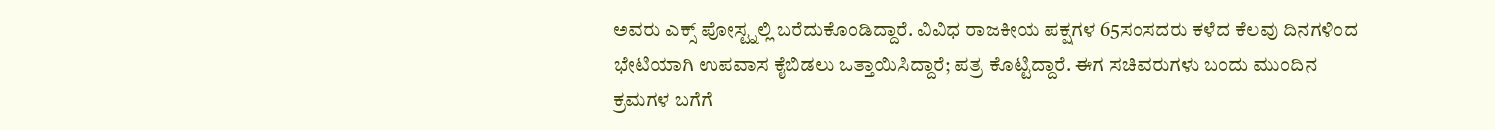ಅವರು ಎಕ್ಸ್ ಪೋಸ್ಟ್ನಲ್ಲಿ ಬರೆದುಕೊಂಡಿದ್ದಾರೆ. ವಿವಿಧ ರಾಜಕೀಯ ಪಕ್ಷಗಳ 65ಸಂಸದರು ಕಳೆದ ಕೆಲವು ದಿನಗಳಿಂದ ಭೇಟಿಯಾಗಿ ಉಪವಾಸ ಕೈಬಿಡಲು ಒತ್ತಾಯಿಸಿದ್ದಾರೆ; ಪತ್ರ ಕೊಟ್ಟಿದ್ದಾರೆ. ಈಗ ಸಚಿವರುಗಳು ಬಂದು ಮುಂದಿನ ಕ್ರಮಗಳ ಬಗೆಗೆ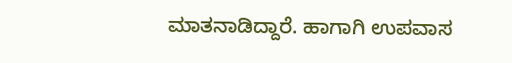ಮಾತನಾಡಿದ್ದಾರೆ. ಹಾಗಾಗಿ ಉಪವಾಸ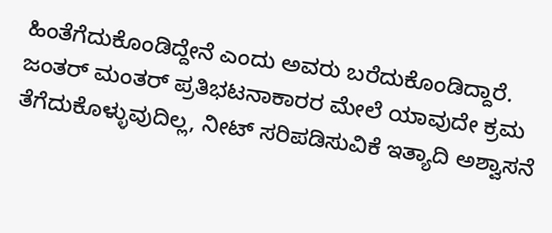ಹಿಂತೆಗೆದುಕೊಂಡಿದ್ದೇನೆ ಎಂದು ಅವರು ಬರೆದುಕೊಂಡಿದ್ದಾರೆ.
ಜಂತರ್ ಮಂತರ್ ಪ್ರತಿಭಟನಾಕಾರರ ಮೇಲೆ ಯಾವುದೇ ಕ್ರಮ ತೆಗೆದುಕೊಳ್ಳುವುದಿಲ್ಲ, ನೀಟ್ ಸರಿಪಡಿಸುವಿಕೆ ಇತ್ಯಾದಿ ಅಶ್ವಾಸನೆ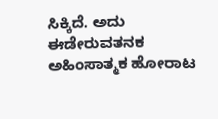ಸಿಕ್ಕಿದೆ. ಅದು ಈಡೇರುವತನಕ ಅಹಿಂಸಾತ್ಮಕ ಹೋರಾಟ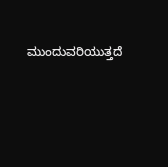ಮುಂದುವರಿಯುತ್ತದೆ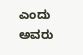ಎಂದು ಅವರು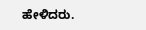ಹೇಳಿದರು.